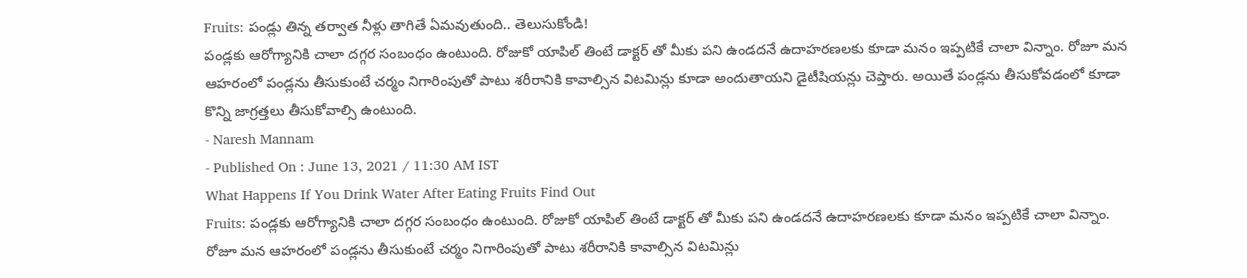Fruits: పండ్లు తిన్న తర్వాత నీళ్లు తాగితే ఏమవుతుంది.. తెలుసుకోండి!
పండ్లకు ఆరోగ్యానికి చాలా దగ్గర సంబంధం ఉంటుంది. రోజుకో యాపిల్ తింటే డాక్టర్ తో మీకు పని ఉండదనే ఉదాహరణలకు కూడా మనం ఇప్పటికే చాలా విన్నాం. రోజూ మన ఆహరంలో పండ్లను తీసుకుంటే చర్మం నిగారింపుతో పాటు శరీరానికి కావాల్సిన విటమిన్లు కూడా అందుతాయని డైటీషియన్లు చెప్తారు. అయితే పండ్లను తీసుకోవడంలో కూడా కొన్ని జాగ్రత్తలు తీసుకోవాల్సి ఉంటుంది.
- Naresh Mannam
- Published On : June 13, 2021 / 11:30 AM IST
What Happens If You Drink Water After Eating Fruits Find Out
Fruits: పండ్లకు ఆరోగ్యానికి చాలా దగ్గర సంబంధం ఉంటుంది. రోజుకో యాపిల్ తింటే డాక్టర్ తో మీకు పని ఉండదనే ఉదాహరణలకు కూడా మనం ఇప్పటికే చాలా విన్నాం. రోజూ మన ఆహరంలో పండ్లను తీసుకుంటే చర్మం నిగారింపుతో పాటు శరీరానికి కావాల్సిన విటమిన్లు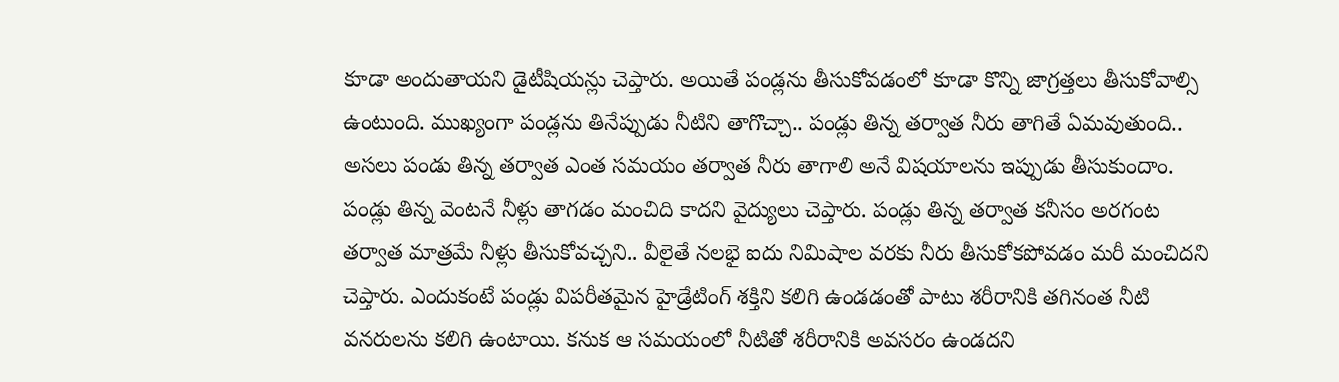కూడా అందుతాయని డైటీషియన్లు చెప్తారు. అయితే పండ్లను తీసుకోవడంలో కూడా కొన్ని జాగ్రత్తలు తీసుకోవాల్సి ఉంటుంది. ముఖ్యంగా పండ్లను తినేప్పుడు నీటిని తాగొచ్చా.. పండ్లు తిన్న తర్వాత నీరు తాగితే ఏమవుతుంది.. అసలు పండు తిన్న తర్వాత ఎంత సమయం తర్వాత నీరు తాగాలి అనే విషయాలను ఇప్పుడు తీసుకుందాం.
పండ్లు తిన్న వెంటనే నీళ్లు తాగడం మంచిది కాదని వైద్యులు చెప్తారు. పండ్లు తిన్న తర్వాత కనీసం అరగంట తర్వాత మాత్రమే నీళ్లు తీసుకోవచ్చని.. వీలైతే నలభై ఐదు నిమిషాల వరకు నీరు తీసుకోకపోవడం మరీ మంచిదని చెప్తారు. ఎందుకంటే పండ్లు విపరీతమైన హైడ్రేటింగ్ శక్తిని కలిగి ఉండడంతో పాటు శరీరానికి తగినంత నీటి వనరులను కలిగి ఉంటాయి. కనుక ఆ సమయంలో నీటితో శరీరానికి అవసరం ఉండదని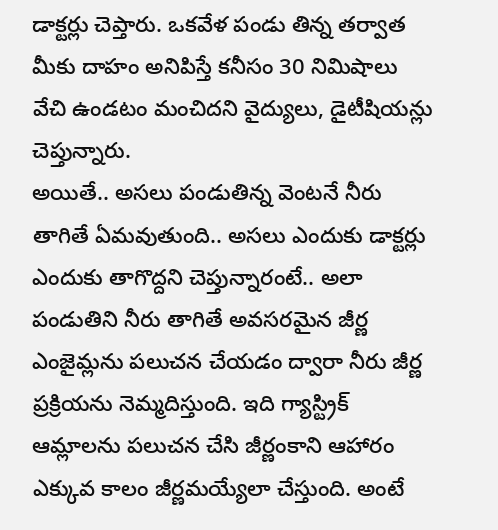డాక్టర్లు చెప్తారు. ఒకవేళ పండు తిన్న తర్వాత మీకు దాహం అనిపిస్తే కనీసం 30 నిమిషాలు వేచి ఉండటం మంచిదని వైద్యులు, డైటీషియన్లు చెప్తున్నారు.
అయితే.. అసలు పండుతిన్న వెంటనే నీరు తాగితే ఏమవుతుంది.. అసలు ఎందుకు డాక్టర్లు ఎందుకు తాగొద్దని చెప్తున్నారంటే.. అలా పండుతిని నీరు తాగితే అవసరమైన జీర్ణ ఎంజైమ్లను పలుచన చేయడం ద్వారా నీరు జీర్ణ ప్రక్రియను నెమ్మదిస్తుంది. ఇది గ్యాస్ట్రిక్ ఆమ్లాలను పలుచన చేసి జీర్ణంకాని ఆహారం ఎక్కువ కాలం జీర్ణమయ్యేలా చేస్తుంది. అంటే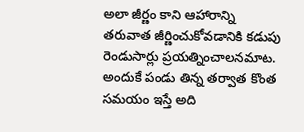అలా జీర్ణం కాని ఆహారాన్ని తరువాత జీర్ణించుకోవడానికి కడుపు రెండుసార్లు ప్రయత్నించాలనమాట. అందుకే పండు తిన్న తర్వాత కొంత సమయం ఇస్తే అది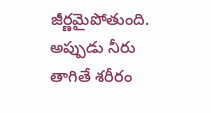జీర్ణమైపోతుంది. అప్పుడు నీరు తాగితే శరీరం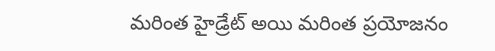మరింత హైడ్రేట్ అయి మరింత ప్రయోజనం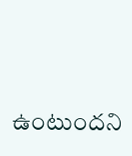ఉంటుందని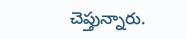చెప్తున్నారు.